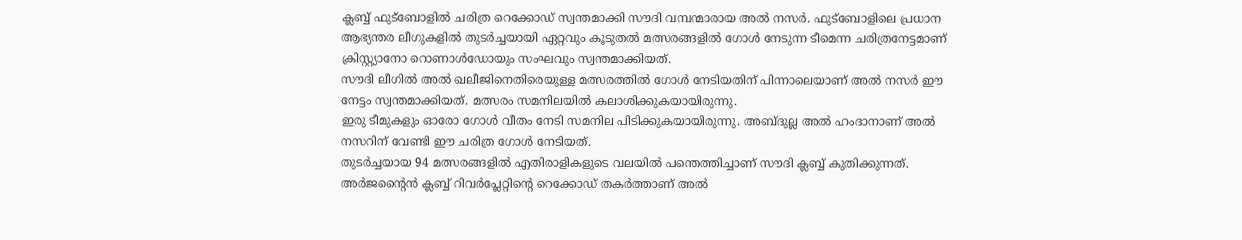ക്ലബ്ബ് ഫുട്ബോളിൽ ചരിത്ര റെക്കോഡ് സ്വന്തമാക്കി സൗദി വമ്പന്മാരായ അൽ നസർ. ഫുട്ബോളിലെ പ്രധാന ആഭ്യന്തര ലീഗുകളിൽ തുടർച്ചയായി ഏറ്റവും കൂടുതൽ മത്സരങ്ങളിൽ ഗോൾ നേടുന്ന ടീമെന്ന ചരിത്രനേട്ടമാണ് ക്രിസ്റ്റ്യാനോ റൊണാൾഡോയും സംഘവും സ്വന്തമാക്കിയത്.
സൗദി ലീഗിൽ അൽ ഖലീജിനെതിരെയുള്ള മത്സരത്തിൽ ഗോൾ നേടിയതിന് പിന്നാലെയാണ് അൽ നസർ ഈ നേട്ടം സ്വന്തമാക്കിയത്. മത്സരം സമനിലയിൽ കലാശിക്കുകയായിരുന്നു.
ഇരു ടീമുകളും ഓരോ ഗോൾ വീതം നേടി സമനില പിടിക്കുകയായിരുന്നു. അബ്ദുല്ല അൽ ഹംദാനാണ് അൽ നസറിന് വേണ്ടി ഈ ചരിത്ര ഗോൾ നേടിയത്.
തുടർച്ചയായ 94 മത്സരങ്ങളിൽ എതിരാളികളുടെ വലയിൽ പന്തെത്തിച്ചാണ് സൗദി ക്ലബ്ബ് കുതിക്കുന്നത്. അർജന്റൈൻ ക്ലബ്ബ് റിവർപ്ലേറ്റിന്റെ റെക്കോഡ് തകർത്താണ് അൽ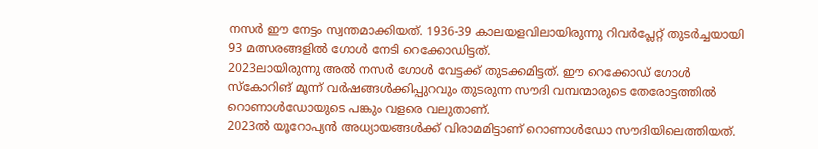നസർ ഈ നേട്ടം സ്വന്തമാക്കിയത്. 1936-39 കാലയളവിലായിരുന്നു റിവർപ്ലേറ്റ് തുടർച്ചയായി 93 മത്സരങ്ങളിൽ ഗോൾ നേടി റെക്കോഡിട്ടത്.
2023ലായിരുന്നു അൽ നസർ ഗോൾ വേട്ടക്ക് തുടക്കമിട്ടത്. ഈ റെക്കോഡ് ഗോൾ സ്കോറിങ് മൂന്ന് വർഷങ്ങൾക്കിപ്പുറവും തുടരുന്ന സൗദി വമ്പന്മാരുടെ തേരോട്ടത്തിൽ റൊണാൾഡോയുടെ പങ്കും വളരെ വലുതാണ്.
2023ൽ യൂറോപ്യൻ അധ്യായങ്ങൾക്ക് വിരാമമിട്ടാണ് റൊണാൾഡോ സൗദിയിലെത്തിയത്.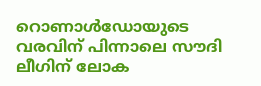റൊണാൾഡോയുടെ വരവിന് പിന്നാലെ സൗദി ലീഗിന് ലോക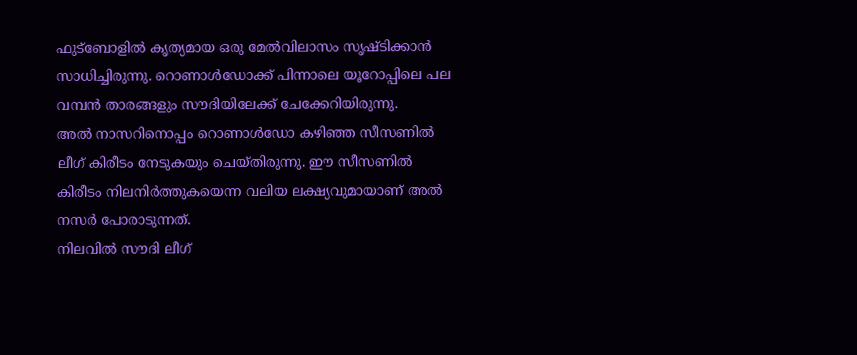ഫുട്ബോളിൽ കൃത്യമായ ഒരു മേൽവിലാസം സൃഷ്ടിക്കാൻ സാധിച്ചിരുന്നു. റൊണാൾഡോക്ക് പിന്നാലെ യൂറോപ്പിലെ പല വമ്പൻ താരങ്ങളും സൗദിയിലേക്ക് ചേക്കേറിയിരുന്നു.
അൽ നാസറിനൊപ്പം റൊണാൾഡോ കഴിഞ്ഞ സീസണിൽ ലീഗ് കിരീടം നേടുകയും ചെയ്തിരുന്നു. ഈ സീസണിൽ കിരീടം നിലനിർത്തുകയെന്ന വലിയ ലക്ഷ്യവുമായാണ് അൽ നസർ പോരാടുന്നത്.
നിലവിൽ സൗദി ലീഗ്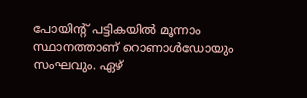പോയിന്റ് പട്ടികയിൽ മൂന്നാം സ്ഥാനത്താണ് റൊണാൾഡോയും സംഘവും. ഏഴ്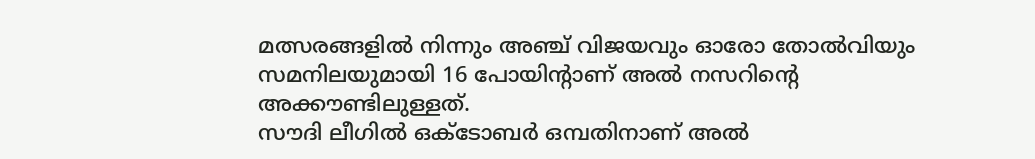മത്സരങ്ങളിൽ നിന്നും അഞ്ച് വിജയവും ഓരോ തോൽവിയും സമനിലയുമായി 16 പോയിന്റാണ് അൽ നസറിന്റെ അക്കൗണ്ടിലുള്ളത്.
സൗദി ലീഗിൽ ഒക്ടോബർ ഒമ്പതിനാണ് അൽ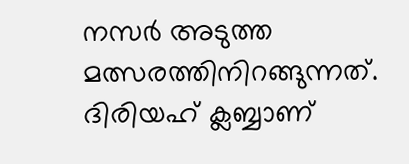നസർ അടുത്ത മത്സരത്തിനിറങ്ങുന്നത്. ദിരിയഹ് ക്ലബ്ബാണ്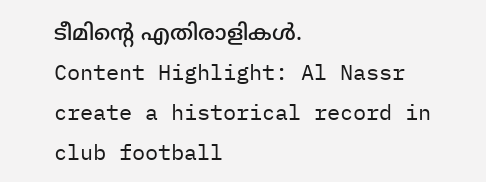ടീമിന്റെ എതിരാളികൾ.
Content Highlight: Al Nassr create a historical record in club football